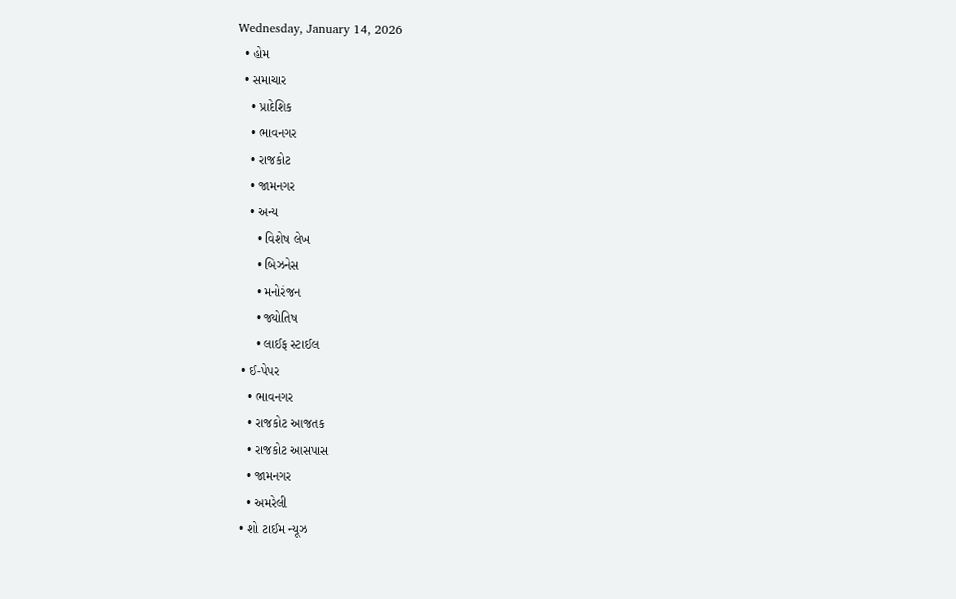Wednesday, January 14, 2026
  • હોમ
  • સમાચાર
    • પ્રાદેશિક
    • ભાવનગર
    • રાજકોટ
    • જામનગર
    • અન્ય
      • વિશેષ લેખ
      • બિઝનેસ
      • મનોરંજન
      • જ્યોતિષ
      • લાઈફ સ્ટાઈલ
  • ઈ-પેપર
    • ભાવનગર
    • રાજકોટ આજતક
    • રાજકોટ આસપાસ
    • જામનગર
    • અમરેલી
  • શો ટાઈમ ન્યૂઝ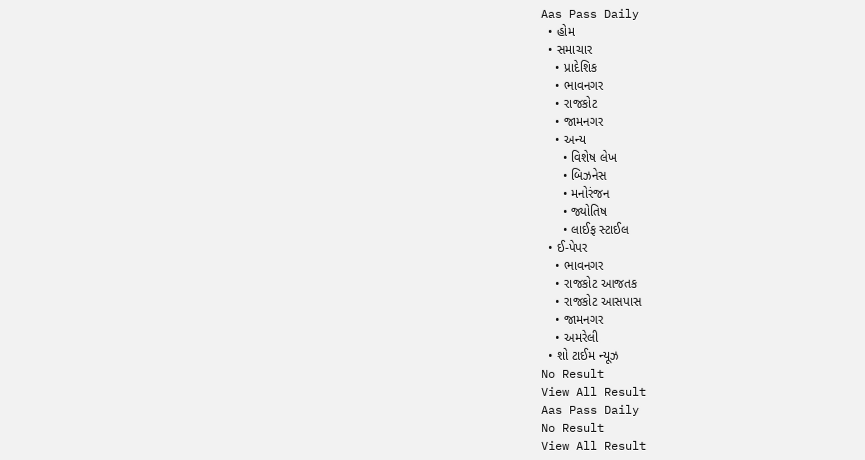Aas Pass Daily
  • હોમ
  • સમાચાર
    • પ્રાદેશિક
    • ભાવનગર
    • રાજકોટ
    • જામનગર
    • અન્ય
      • વિશેષ લેખ
      • બિઝનેસ
      • મનોરંજન
      • જ્યોતિષ
      • લાઈફ સ્ટાઈલ
  • ઈ-પેપર
    • ભાવનગર
    • રાજકોટ આજતક
    • રાજકોટ આસપાસ
    • જામનગર
    • અમરેલી
  • શો ટાઈમ ન્યૂઝ
No Result
View All Result
Aas Pass Daily
No Result
View All Result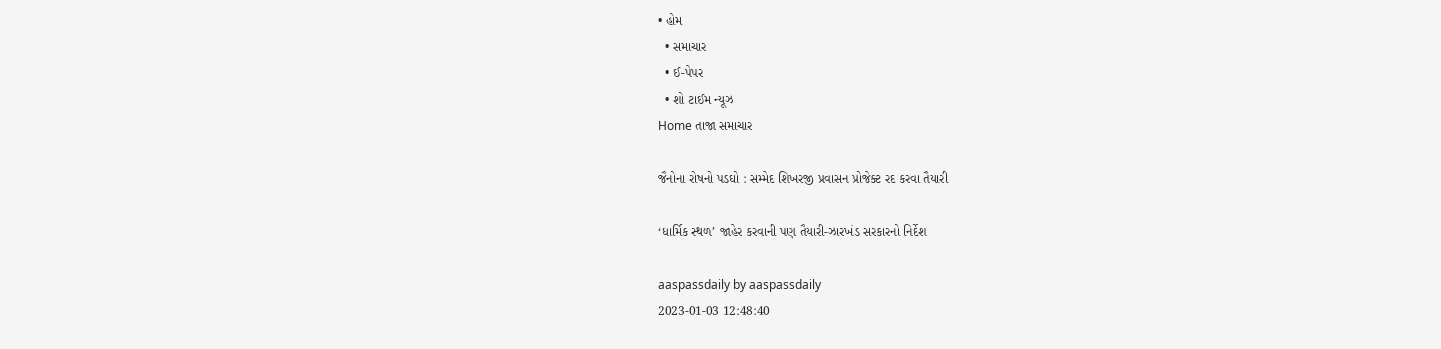• હોમ
  • સમાચાર
  • ઈ-પેપર
  • શો ટાઈમ ન્યૂઝ
Home તાજા સમાચાર

જૈનોના રોષનો પડઘો : સમ્મેદ શિખરજી પ્રવાસન પ્રોજેક્ટ રદ કરવા તૈયારી

‘ધાર્મિક સ્થળ’ જાહેર કરવાની પણ તૈયારી-ઝારખંડ સરકારનો નિર્દેશ

aaspassdaily by aaspassdaily
2023-01-03 12:48:40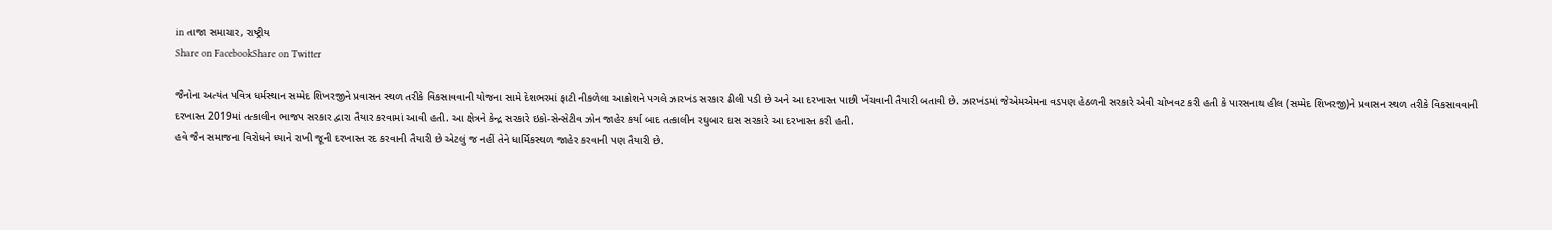in તાજા સમાચાર, રાષ્ટ્રીય
Share on FacebookShare on Twitter

જૈનોના અત્યંત પવિત્ર ધર્મસ્થાન સમ્મેદ શિખરજીને પ્રવાસન સ્થળ તરીકે વિકસાવવાની યોજના સામે દેશભરમાં ફાટી નીકળેલા આક્રોશને પગલે ઝારખંડ સરકાર ઢીલી પડી છે અને આ દરખાસ્ત પાછી ખેંચવાની તૈયારી બતાવી છે. ઝારખંડમાં જેએમએમના વડપણ હેઠળની સરકારે એવી ચોખવટ કરી હતી કે પારસનાથ હીલ (સમ્મેદ શિખરજી)ને પ્રવાસન સ્થળ તરીકે વિકસાવવાની દરખાસ્ત 2019માં તત્કાલીન ભાજપ સરકાર દ્વારા તૈયાર કરવામાં આવી હતી. આ ક્ષેત્રને કેન્દ્ર સરકારે ઇકો-સેન્સેટીવ ઝોન જાહેર કર્યા બાદ તત્કાલીન રઘુબાર દાસ સરકારે આ દરખાસ્ત કરી હતી.
હવે જૈન સમાજના વિરોધને ધ્યાને રાખી જૂની દરખાસ્ત રદ કરવાની તૈયારી છે એટલું જ નહીં તેને ધાર્મિકસ્થળ જાહેર કરવાની પણ તૈયારી છે.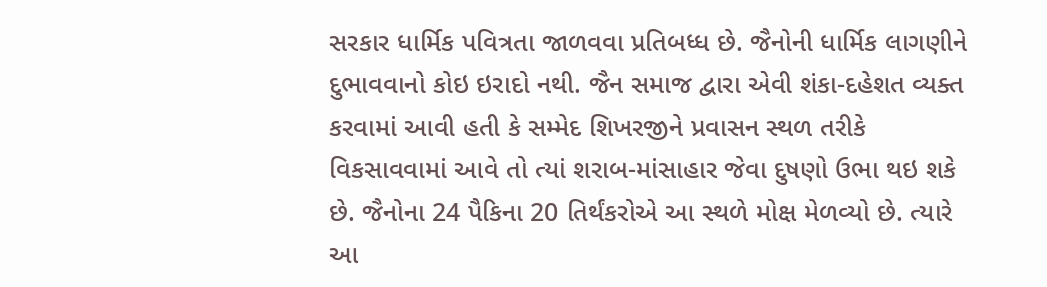સરકાર ધાર્મિક પવિત્રતા જાળવવા પ્રતિબધ્ધ છે. જૈનોની ધાર્મિક લાગણીને દુભાવવાનો કોઇ ઇરાદો નથી. જૈન સમાજ દ્વારા એવી શંકા-દહેશત વ્યક્ત કરવામાં આવી હતી કે સમ્મેદ શિખરજીને પ્રવાસન સ્થળ તરીકે વિકસાવવામાં આવે તો ત્યાં શરાબ-માંસાહાર જેવા દુષણો ઉભા થઇ શકે છે. જૈનોના 24 પૈકિના 20 તિર્થંકરોએ આ સ્થળે મોક્ષ મેળવ્યો છે. ત્યારે આ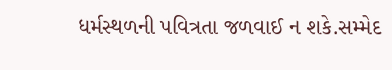ધર્મસ્થળની પવિત્રતા જળવાઈ ન શકે.સમ્મેદ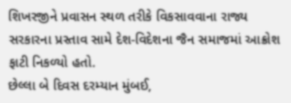શિખરજીને પ્રવાસન સ્થળ તરીકે વિકસાવવાના રાજ્ય સરકારના પ્રસ્તાવ સામે દેશ-વિદેશના જૈન સમાજમાં આક્રોશ ફાટી નિકળ્યો હતો.
છેલ્લા બે દિવસ દરમ્યાન મુંબઈ,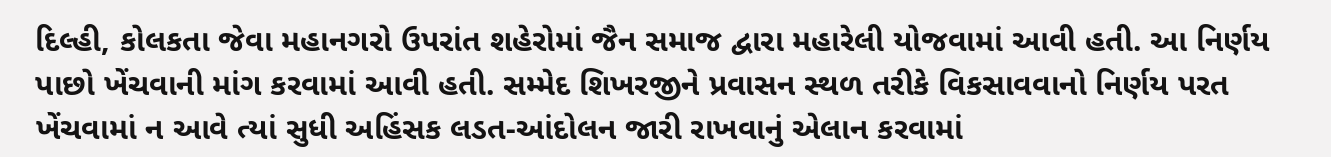દિલ્હી, કોલકતા જેવા મહાનગરો ઉપરાંત શહેરોમાં જૈન સમાજ દ્વારા મહારેલી યોજવામાં આવી હતી. આ નિર્ણય પાછો ખેંચવાની માંગ કરવામાં આવી હતી. સમ્મેદ શિખરજીને પ્રવાસન સ્થળ તરીકે વિકસાવવાનો નિર્ણય પરત ખેંચવામાં ન આવે ત્યાં સુધી અહિંસક લડત-આંદોલન જારી રાખવાનું એલાન કરવામાં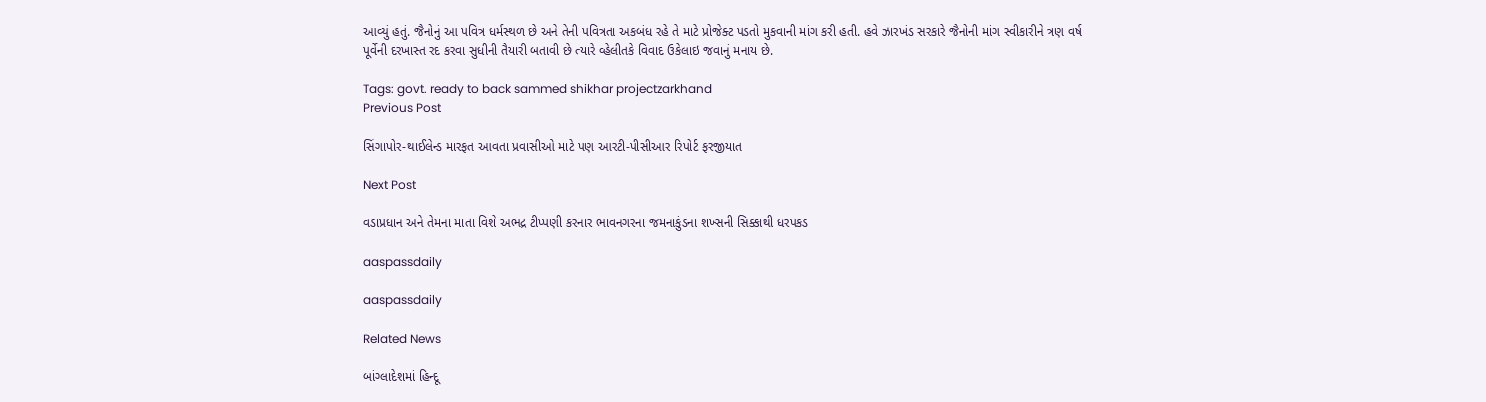આવ્યું હતું. જૈનોનું આ પવિત્ર ધર્મસ્થળ છે અને તેની પવિત્રતા અકબંધ રહે તે માટે પ્રોજેક્ટ પડતો મુકવાની માંગ કરી હતી. હવે ઝારખંડ સરકારે જૈનોની માંગ સ્વીકારીને ત્રણ વર્ષ પૂર્વેની દરખાસ્ત રદ કરવા સુધીની તૈયારી બતાવી છે ત્યારે વ્હેલીતકે વિવાદ ઉકેલાઇ જવાનું મનાય છે.

Tags: govt. ready to back sammed shikhar projectzarkhand
Previous Post

સિંગાપોર-થાઈલેન્ડ મારફત આવતા પ્રવાસીઓ માટે પણ આરટી-પીસીઆર રિપોર્ટ ફરજીયાત

Next Post

વડાપ્રધાન અને તેમના માતા વિશે અભદ્ર ટીપ્પણી કરનાર ભાવનગરના જમનાકુંડના શખ્સની સિક્કાથી ધરપકડ

aaspassdaily

aaspassdaily

Related News

બાંગ્લાદેશમાં હિન્દૂ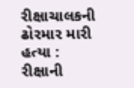રીક્ષાચાલકની ઢોરમાર મારી હત્યા : રીક્ષાની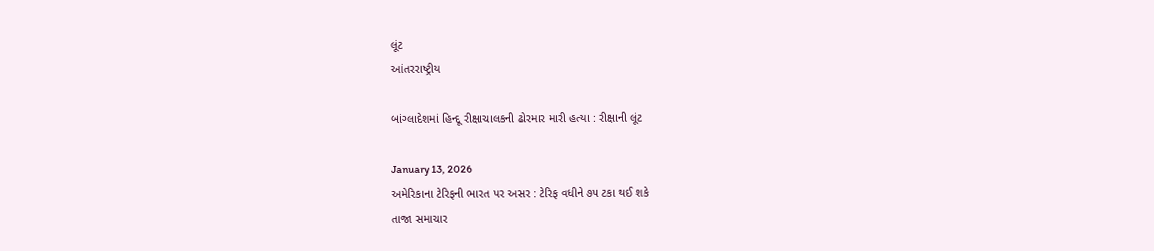લૂંટ
આંતરરાષ્ટ્રીય

બાંગ્લાદેશમાં હિન્દૂ રીક્ષાચાલકની ઢોરમાર મારી હત્યા : રીક્ષાની લૂંટ

January 13, 2026
અમેરિકાના ટેરિફની ભારત પર અસર : ટેરિફ વધીને ૭૫ ટકા થઈ શકે
તાજા સમાચાર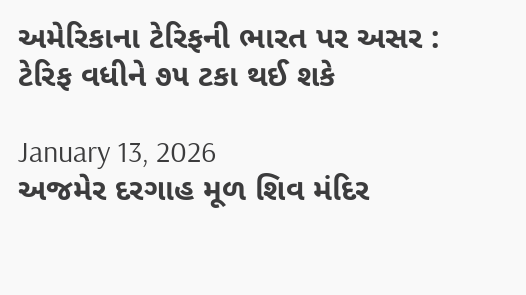અમેરિકાના ટેરિફની ભારત પર અસર : ટેરિફ વધીને ૭૫ ટકા થઈ શકે

January 13, 2026
અજમેર દરગાહ મૂળ શિવ મંદિર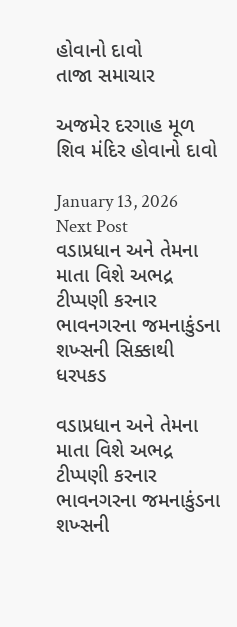હોવાનો દાવો
તાજા સમાચાર

અજમેર દરગાહ મૂળ શિવ મંદિર હોવાનો દાવો

January 13, 2026
Next Post
વડાપ્રધાન અને તેમના માતા વિશે અભદ્ર ટીપ્પણી કરનાર ભાવનગરના જમનાકુંડના શખ્સની સિક્કાથી ધરપકડ

વડાપ્રધાન અને તેમના માતા વિશે અભદ્ર ટીપ્પણી કરનાર ભાવનગરના જમનાકુંડના શખ્સની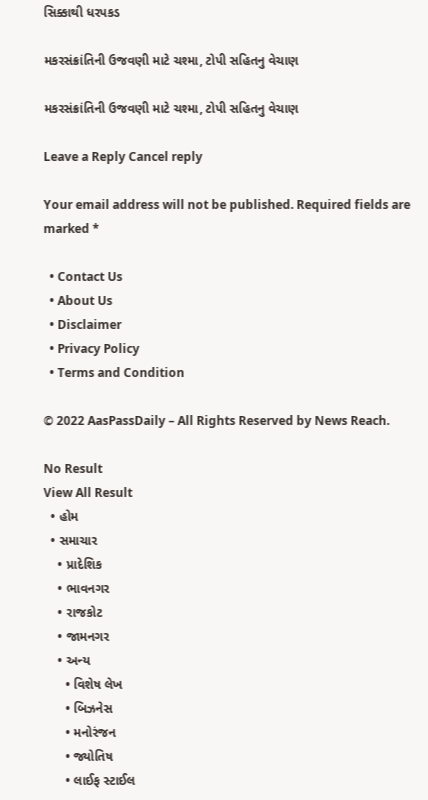સિક્કાથી ધરપકડ

મકરસંક્રાંતિની ઉજવણી માટે ચશ્મા, ટોપી સહિતનુ વેચાણ

મકરસંક્રાંતિની ઉજવણી માટે ચશ્મા, ટોપી સહિતનુ વેચાણ

Leave a Reply Cancel reply

Your email address will not be published. Required fields are marked *

  • Contact Us
  • About Us
  • Disclaimer
  • Privacy Policy
  • Terms and Condition

© 2022 AasPassDaily – All Rights Reserved by News Reach.

No Result
View All Result
  • હોમ
  • સમાચાર
    • પ્રાદેશિક
    • ભાવનગર
    • રાજકોટ
    • જામનગર
    • અન્ય
      • વિશેષ લેખ
      • બિઝનેસ
      • મનોરંજન
      • જ્યોતિષ
      • લાઈફ સ્ટાઈલ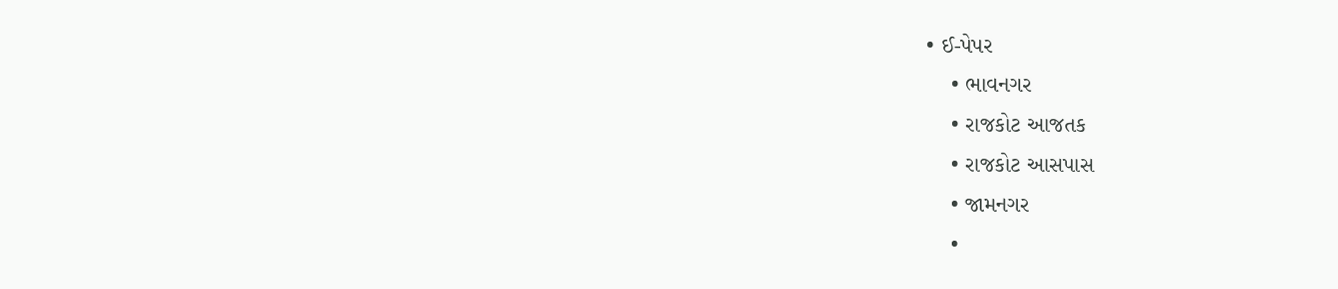• ઈ-પેપર
    • ભાવનગર
    • રાજકોટ આજતક
    • રાજકોટ આસપાસ
    • જામનગર
    •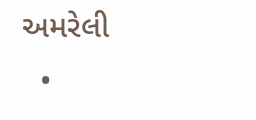અમરેલી
  •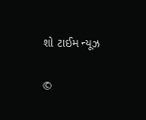શો ટાઈમ ન્યૂઝ

©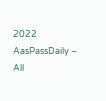2022 AasPassDaily – All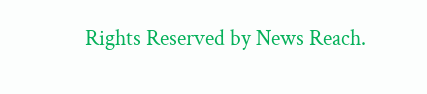Rights Reserved by News Reach.